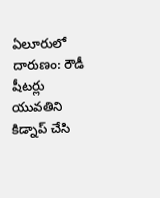ఏలూరులో దారుణం: రౌడీ షీటర్లు యువతిని కిడ్నాప్ చేసి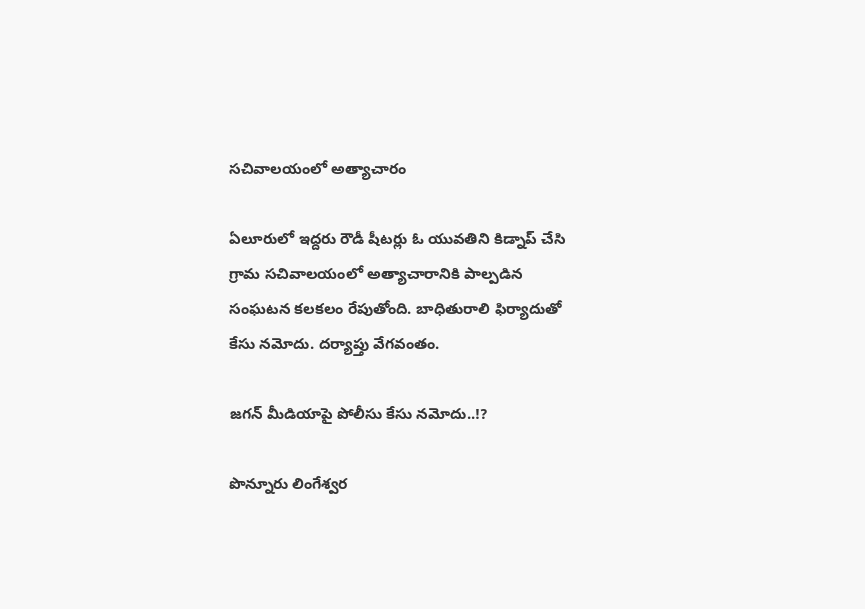సచివాలయంలో అత్యాచారం

ఏలూరులో ఇద్దరు రౌడీ షీటర్లు ఓ యువతిని కిడ్నాప్ చేసి గ్రామ సచివాలయంలో అత్యాచారానికి పాల్పడిన సంఘటన కలకలం రేపుతోంది. బాధితురాలి ఫిర్యాదుతో కేసు నమోదు. దర్యాప్తు వేగవంతం.

జగన్ మీడియాపై పోలీసు కేసు నమోదు..!?

పొన్నూరు లింగేశ్వర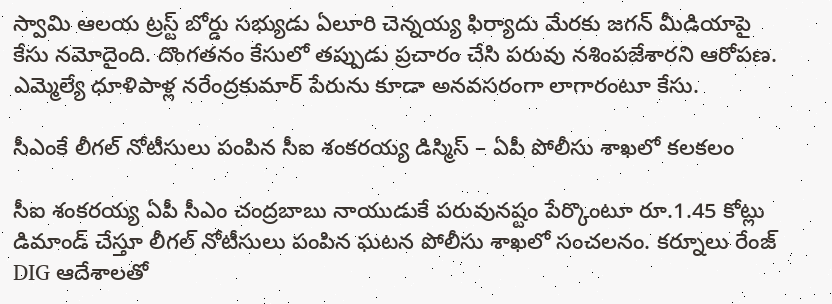స్వామి ఆలయ ట్రస్ట్ బోర్డు సభ్యుడు ఏలూరి చెన్నయ్య ఫిర్యాదు మేరకు జగన్ మీడియాపై కేసు నమోదైంది. దొంగతనం కేసులో తప్పుడు ప్రచారం చేసి పరువు నశింపజేశారని ఆరోపణ. ఎమ్మెల్యే ధూళిపాళ్ల నరేంద్రకుమార్ పేరును కూడా అనవసరంగా లాగారంటూ కేసు.

సీఎంకే లీగల్ నోటీసులు పంపిన సీఐ శంకరయ్య డిస్మిస్ – ఏపీ పోలీసు శాఖలో కలకలం

సీఐ శంకరయ్య ఏపీ సీఎం చంద్రబాబు నాయుడుకే పరువునష్టం పేర్కొంటూ రూ.1.45 కోట్లు డిమాండ్ చేస్తూ లీగల్ నోటీసులు పంపిన ఘటన పోలీసు శాఖలో సంచలనం. కర్నూలు రేంజ్ DIG ఆదేశాలతో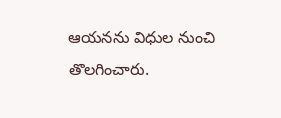ఆయనను విధుల నుంచి తొలగించారు.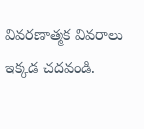వివరణాత్మక వివరాలు ఇక్కడ చదవండి.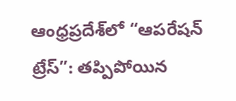ఆంధ్రప్రదేశ్‌లో “ఆపరేషన్ ట్రేస్”: తప్పిపోయిన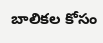బాలికల కోసం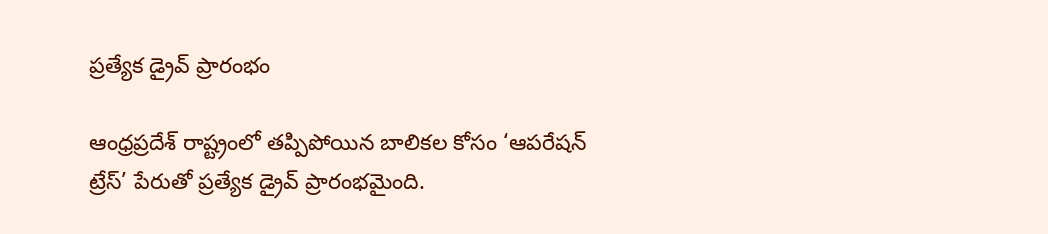ప్రత్యేక డ్రైవ్ ప్రారంభం

ఆంధ్రప్రదేశ్‌ రాష్ట్రంలో తప్పిపోయిన బాలికల కోసం ‘ఆపరేషన్ ట్రేస్’ పేరుతో ప్రత్యేక డ్రైవ్ ప్రారంభమైంది.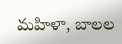మహిళా, బాలల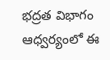భద్రత విభాగం ఆధ్వర్యంలో ఈ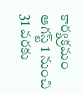కార్యక్రమం ఆగస్ట్ 1 నుంచి 31 వరకు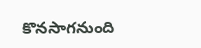కొనసాగనుంది